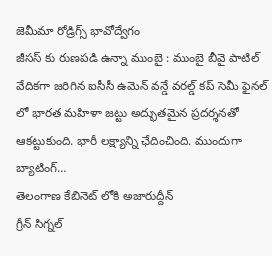జెమీమా రోడ్రిగ్స్ భావోద్వేగం
జీసస్ కు రుణపడి ఉన్నా ముంబై : ముంబై బీవై పాటిల్ వేదికగా జరిగిన ఐసీసీ ఉమెన్ వన్డే వరల్డ్ కప్ సెమీ ఫైనల్ లో భారత మహిళా జట్టు అద్భుతమైన ప్రదర్శనతో ఆకట్టుకుంది. భారీ లక్ష్యాన్ని ఛేదించింది. ముందుగా బ్యాటింగ్…
తెలంగాణ కేబినెట్ లోకి అజారుద్దీన్
గ్రీన్ సిగ్నల్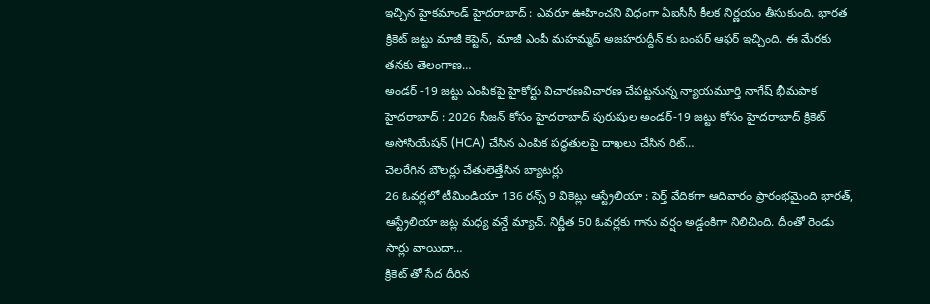ఇచ్చిన హైకమాండ్ హైదరాబాద్ : ఎవరూ ఊహించని విధంగా ఏఐసీసీ కీలక నిర్ణయం తీసుకుంది. భారత క్రికెట్ జట్టు మాజీ కెప్టెన్, మాజీ ఎంపీ మహమ్మద్ అజహరుద్దీన్ కు బంపర్ ఆఫర్ ఇచ్చింది. ఈ మేరకు తనకు తెలంగాణ…
అండర్ -19 జట్టు ఎంపికపై హైకోర్టు విచారణవిచారణ చేపట్టనున్న న్యాయమూర్తి నాగేష్ భీమపాక హైదరాబాద్ : 2026 సీజన్ కోసం హైదరాబాద్ పురుషుల అండర్-19 జట్టు కోసం హైదరాబాద్ క్రికెట్ అసోసియేషన్ (HCA) చేసిన ఎంపిక పద్ధతులపై దాఖలు చేసిన రిట్…
చెలరేగిన బౌలర్లు చేతులెత్తేసిన బ్యాటర్లు
26 ఓవర్లలో టీమిండియా 136 రన్స్ 9 వికెట్లు ఆస్ట్రేలియా : పెర్త్ వేదికగా ఆదివారం ప్రారంభమైంది భారత్, ఆస్ట్రేలియా జట్ల మధ్య వన్డే మ్యాచ్. నిర్ణీత 50 ఓవర్లకు గాను వర్షం అడ్డంకిగా నిలిచింది. దీంతో రెండు సార్లు వాయిదా…
క్రికెట్ తో సేద దీరిన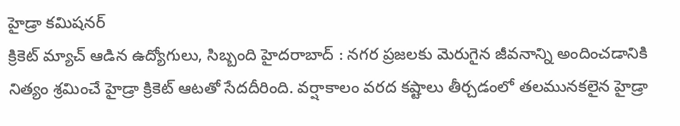హైడ్రా కమిషనర్
క్రికెట్ మ్యాచ్ ఆడిన ఉద్యోగులు, సిబ్బంది హైదరాబాద్ : నగర ప్రజలకు మెరుగైన జీవనాన్ని అందించడానికి నిత్యం శ్రమించే హైడ్రా క్రికెట్ ఆటతో సేదదీరింది. వర్షాకాలం వరద కష్టాలు తీర్చడంలో తలమునకలైన హైడ్రా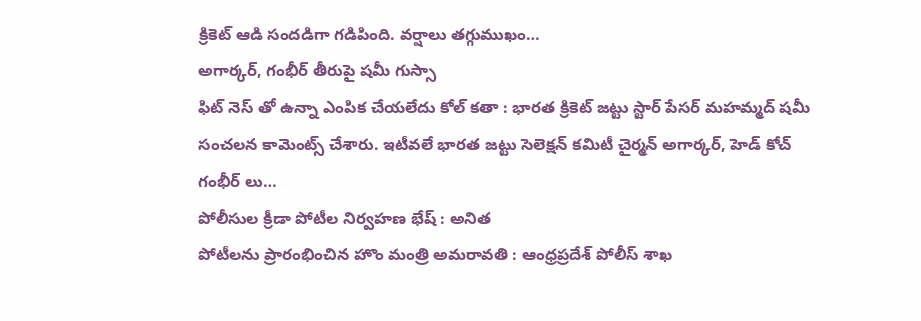క్రికెట్ ఆడి సందడిగా గడిపింది. వర్షాలు తగ్గుముఖం…
అగార్కర్, గంభీర్ తీరుపై షమీ గుస్సా
ఫిట్ నెస్ తో ఉన్నా ఎంపిక చేయలేదు కోల్ కతా : భారత క్రికెట్ జట్టు స్టార్ పేసర్ మహమ్మద్ షమీ సంచలన కామెంట్స్ చేశారు. ఇటీవలే భారత జట్టు సెలెక్షన్ కమిటీ చైర్మన్ అగార్కర్, హెడ్ కోచ్ గంభీర్ లు…
పోలీసుల క్రీడా పోటీల నిర్వహణ భేష్ : అనిత
పోటీలను ప్రారంభించిన హొం మంత్రి అమరావతి : ఆంధ్రప్రదేశ్ పోలీస్ శాఖ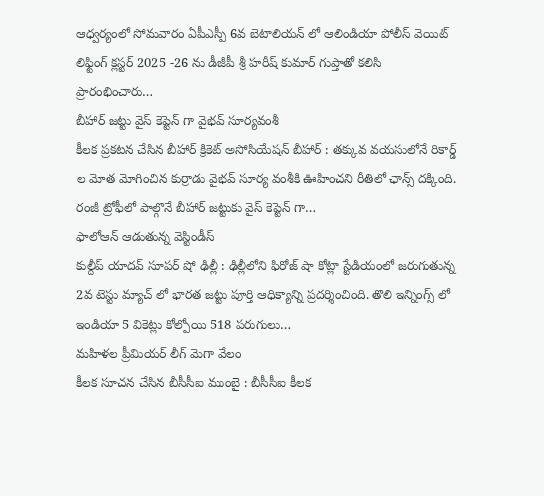ఆధ్వర్యంలో సోమవారం ఏపీఎస్పీ 6వ బెటాలియన్ లో ఆలిండియా పోలీస్ వెయిట్ లిఫ్టింగ్ క్లస్టర్ 2025 -26 ను డీజీపీ శ్రీ హరీష్ కుమార్ గుప్తాతో కలిసి ప్రారంభించారు…
బీహార్ జట్టు వైస్ కెప్టెన్ గా వైభవ్ సూర్యవంశీ
కీలక ప్రకటన చేసిన బీహార్ క్రికెట్ అసోసియేషన్ బీహార్ : తక్కువ వయసులోనే రికార్డ్ ల మోత మోగించిన కుర్రాడు వైభవ్ సూర్య వంశీకి ఊహించని రీతిలో ఛాన్స్ దక్కింది. రంజీ ట్రోఫీలో పాల్గొనే బీహార్ జట్టుకు వైస్ కెప్టెన్ గా…
ఫాలోఆన్ ఆడుతున్న వెస్టిండీస్
కుల్దీప్ యాదవ్ సూపర్ షో ఢిల్లీ : ఢిల్లీలోని ఫిరోజ్ షా కోట్లా స్టేడియంలో జరుగుతున్న 2వ టెస్టు మ్యాచ్ లో భారత జట్టు పూర్తి ఆధిక్యాన్ని ప్రదర్శించింది. తొలి ఇన్నింగ్స్ లో ఇండియా 5 వికెట్లు కోల్పోయి 518 పరుగులు…
మహిళల ప్రీమియర్ లీగ్ మెగా వేలం
కీలక సూచన చేసిన బీసీసీఐ ముంబై : బీసీసీఐ కీలక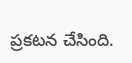ప్రకటన చేసింది.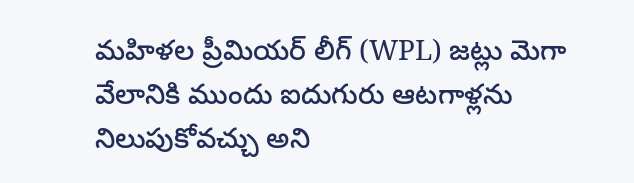మహిళల ప్రీమియర్ లీగ్ (WPL) జట్లు మెగా వేలానికి ముందు ఐదుగురు ఆటగాళ్లను నిలుపుకోవచ్చు అని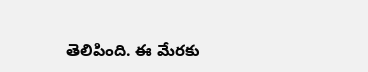తెలిపింది. ఈ మేరకు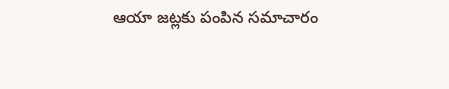ఆయా జట్లకు పంపిన సమాచారం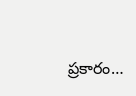ప్రకారం…